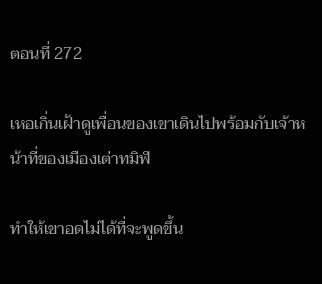ตอนที่ 272

เหอเกิ่นเฝ้าดูเพื่อนของเขาเดินไปพร้อมกับเจ้าหน้าที่ของเมืองเต่าทมิฬ

ทำให้เขาอดไม่ได้ที่จะพูดขึ้น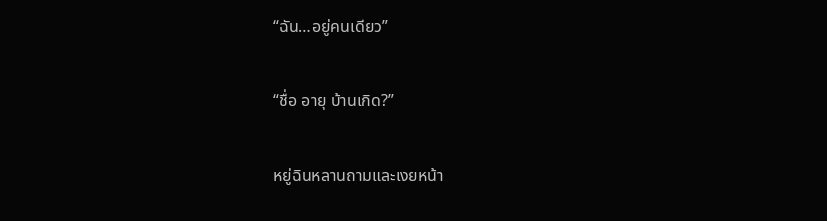“ฉัน…อยู่คนเดียว”

“ชื่อ อายุ บ้านเกิด?”

หยู่ฉินหลานถามและเงยหน้า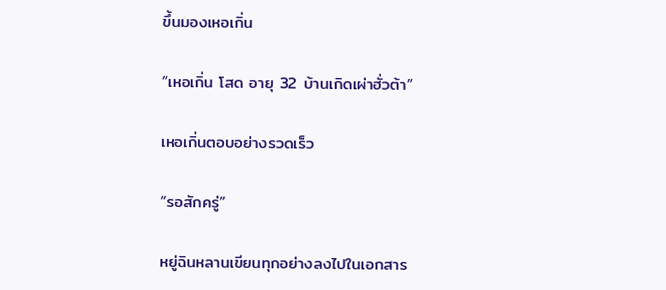ขึ้นมองเหอเกิ่น

“เหอเกิ่น โสด อายุ 32 บ้านเกิดเผ่าฮั่วต้า”

เหอเกิ่นตอบอย่างรวดเร็ว

“รอสักครู่”

หยู่ฉินหลานเขียนทุกอย่างลงไปในเอกสาร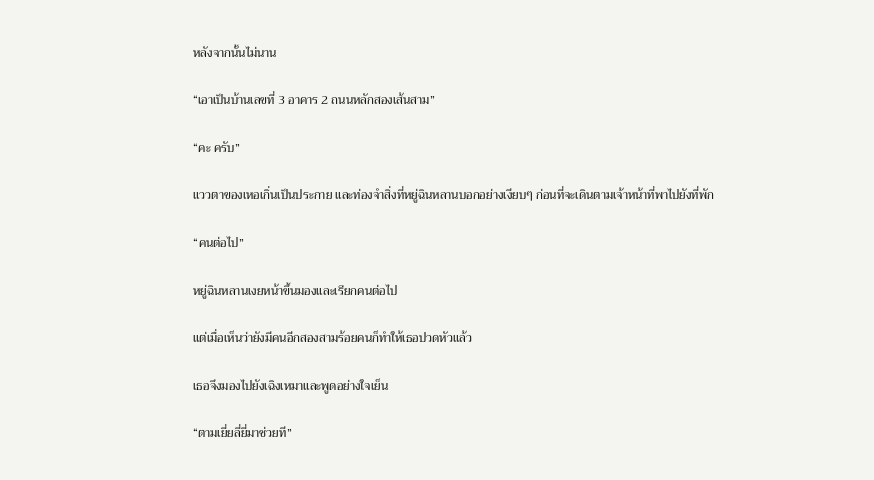หลังจากนั้นไม่นาน

“เอาเป็นบ้านเลขที่ 3 อาคาร 2 ถนนหลักสองเส้นสาม”

“คะ ครับ”

แววตาของเหอเกิ่นเป็นประกาย และท่องจำสิ่งที่หยู่ฉินหลานบอกอย่างเงียบๆ ก่อนที่จะเดินตามเจ้าหน้าที่พาไปยังที่พัก

“คนต่อไป”

หยู่ฉินหลานเงยหน้าขึ้นมองและเรียกคนต่อไป

แต่เมื่อเห็นว่ายังมีคนอีกสองสามร้อยคนก็ทำให้เธอปวดหัวแล้ว

เธอจึงมองไปยังเฉิงเหมาและพูดอย่างใจเย็น

“ตามเยี่ยลี่ยี่มาช่วยที”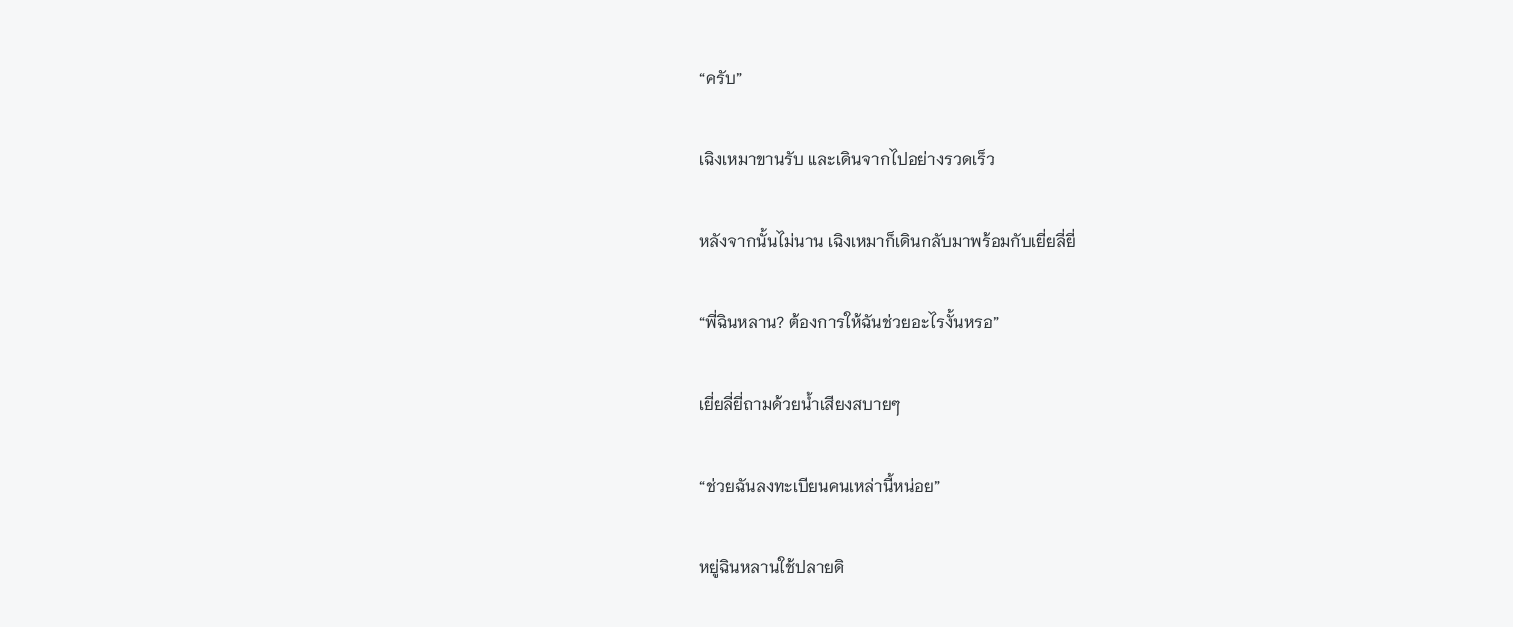“ครับ”

เฉิงเหมาขานรับ และเดินจากไปอย่างรวดเร็ว

หลังจากนั้นไม่นาน เฉิงเหมาก็เดินกลับมาพร้อมกับเยี่ยลี่ยี่

“พี่ฉินหลาน? ต้องการให้ฉันช่วยอะไรงั้นหรอ”

เยี่ยลี่ยี่ถามด้วยน้ำเสียงสบายๆ

“ช่วยฉันลงทะเบียนคนเหล่านี้หน่อย”

หยู่ฉินหลานใช้ปลายดิ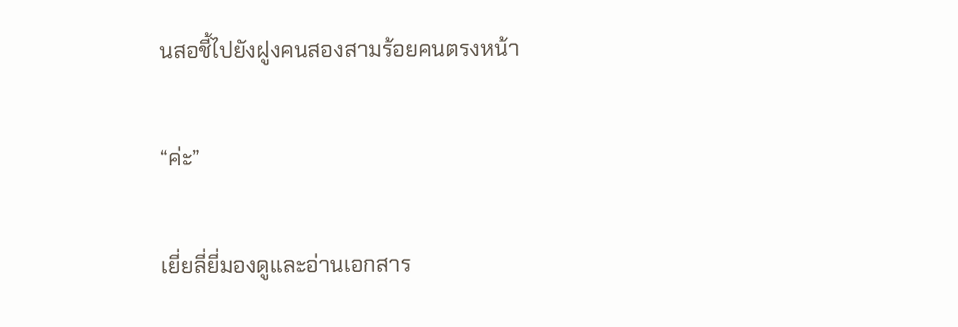นสอชี้ไปยังฝูงคนสองสามร้อยคนตรงหน้า

“ค่ะ”

เยี่ยลี่ยี่มองดูและอ่านเอกสาร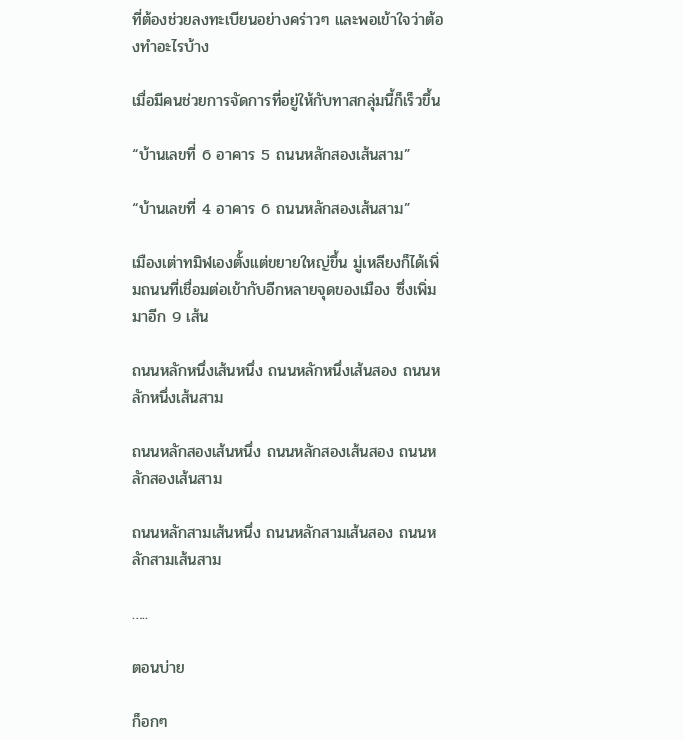ที่ต้องช่วยลงทะเบียนอย่างคร่าวๆ และพอเข้าใจว่าต้องทำอะไรบ้าง

เมื่อมีคนช่วยการจัดการที่อยู่ให้กับทาสกลุ่มนี้ก็เร็วขึ้น

“บ้านเลขที่ 6 อาคาร 5 ถนนหลักสองเส้นสาม”

“บ้านเลขที่ 4 อาคาร 6 ถนนหลักสองเส้นสาม”

เมืองเต่าทมิฬเองตั้งแต่ขยายใหญ่ขึ้น มู่เหลียงก็ได้เพิ่มถนนที่เชื่อมต่อเข้ากับอีกหลายจุดของเมือง ซึ่งเพิ่มมาอีก 9 เส้น

ถนนหลักหนึ่งเส้นหนึ่ง ถนนหลักหนึ่งเส้นสอง ถนนหลักหนึ่งเส้นสาม

ถนนหลักสองเส้นหนึ่ง ถนนหลักสองเส้นสอง ถนนหลักสองเส้นสาม

ถนนหลักสามเส้นหนึ่ง ถนนหลักสามเส้นสอง ถนนหลักสามเส้นสาม

…..

ตอนบ่าย

ก็อกๆ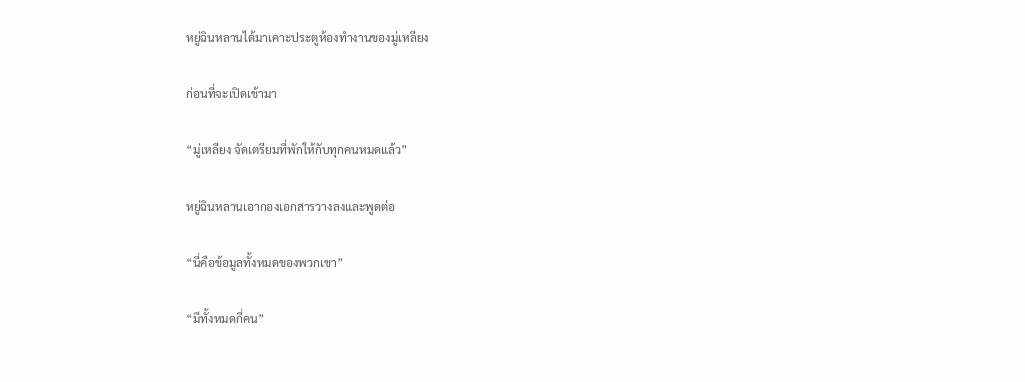หยู่ฉินหลานได้มาเคาะประตูห้องทำงานของมู่เหลียง

ก่อนที่จะเปิดเข้ามา

“มู่เหลียง จัดเตรียมที่พักให้กับทุกคนหมดแล้ว”

หยู่ฉินหลานเอากองเอกสารวางลงและพูดต่อ

“นี่คือข้อมูลทั้งหมดของพวกเขา”

“มีทั้งหมดกี่คน”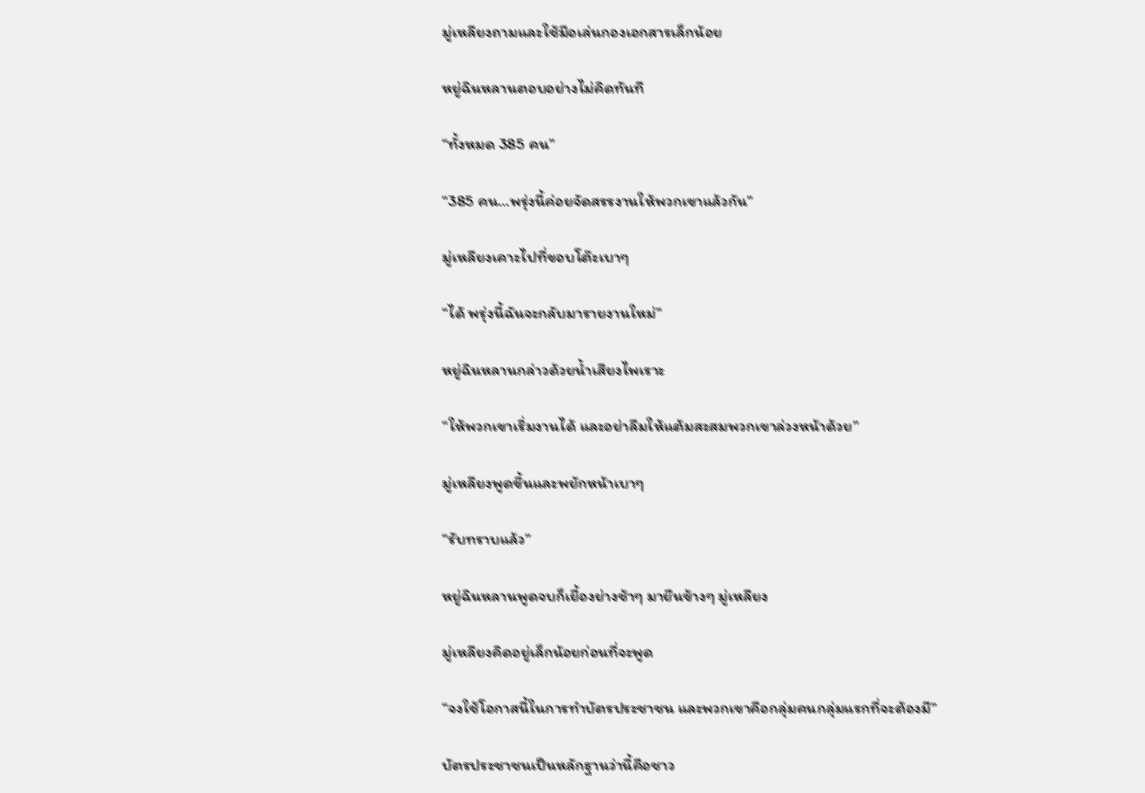มู่เหลียงถามและใช้มือเล่นกองเอกสารเล็กน้อย

หยู่ฉินหลานตอบอย่างไม่คิดทันที

“ทั้งหมด 385 คน”

“385 คน…พรุ่งนี้ค่อยจัดสรรงานให้พวกเขาแล้วกัน”

มู่เหลียงเคาะไปที่ขอบโต๊ะเบาๆ

“ได้ พรุ่งนี้ฉันจะกลับมารายงานใหม่”

หยู่ฉินหลานกล่าวด้วยน้ำเสียงไพเราะ

“ให้พวกเขาเริ่มงานได้ และอย่าลืมให้แต้มสะสมพวกเขาล่วงหน้าด้วย”

มู่เหลียงพูดขึ้นและพยักหน้าเบาๆ

“รับทราบแล้ว”

หยู่ฉินหลานพูดจบก็เยื้องย่างช้าๆ มายืนข้างๆ มู่เหลียง

มู่เหลียงคิดอยู่เล็กน้อยก่อนที่จะพูด

“จงใช้โอกาสนี้ในการทำบัตรประชาชน และพวกเขาคือกลุ่มคนกลุ่มแรกที่จะต้องมี”

บัตรประชาชนเป็นหลักฐานว่านี้คือชาว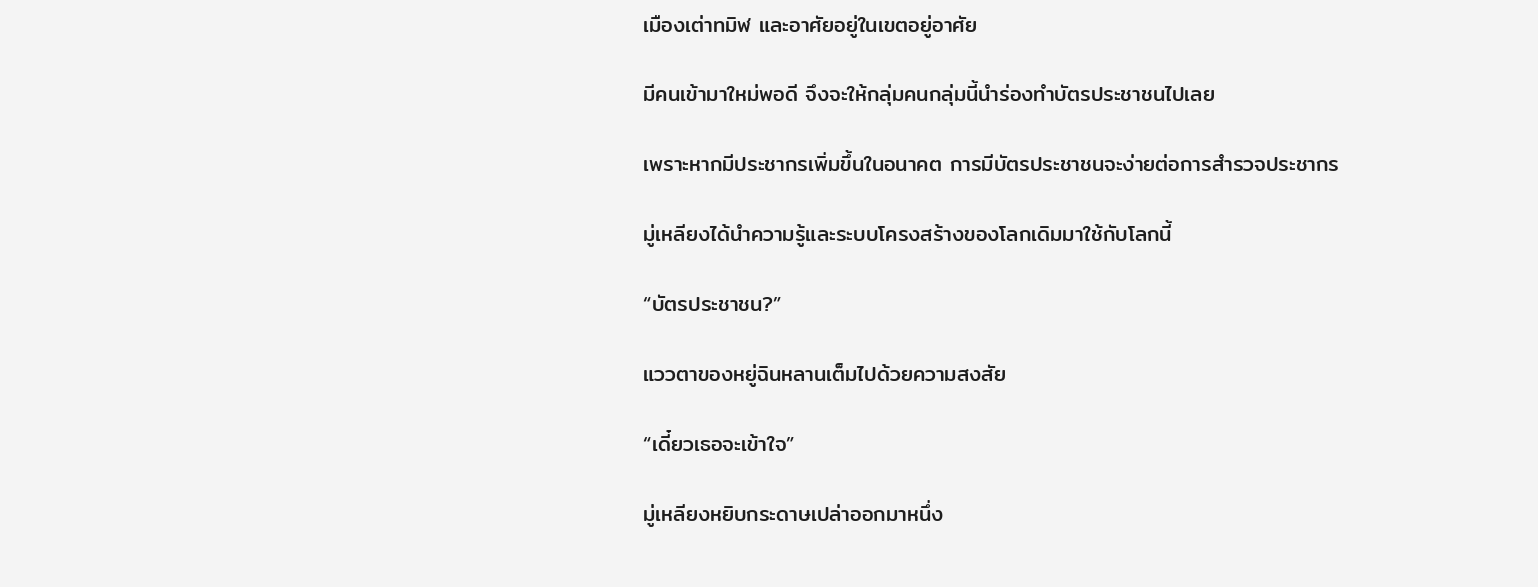เมืองเต่าทมิฬ และอาศัยอยู่ในเขตอยู่อาศัย

มีคนเข้ามาใหม่พอดี จึงจะให้กลุ่มคนกลุ่มนี้นำร่องทำบัตรประชาชนไปเลย

เพราะหากมีประชากรเพิ่มขึ้นในอนาคต การมีบัตรประชาชนจะง่ายต่อการสำรวจประชากร

มู่เหลียงได้นำความรู้และระบบโครงสร้างของโลกเดิมมาใช้กับโลกนี้

“บัตรประชาชน?”

แววตาของหยู่ฉินหลานเต็มไปด้วยความสงสัย

“เดี๋ยวเธอจะเข้าใจ”

มู่เหลียงหยิบกระดาษเปล่าออกมาหนึ่ง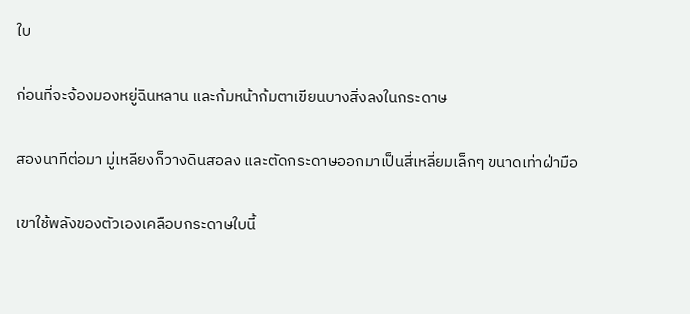ใบ

ก่อนที่จะจ้องมองหยู่ฉินหลาน และก้มหน้าก้มตาเขียนบางสิ่งลงในกระดาษ

สองนาทีต่อมา มู่เหลียงก็วางดินสอลง และตัดกระดาษออกมาเป็นสี่เหลี่ยมเล็กๆ ขนาดเท่าฝ่ามือ

เขาใช้พลังของตัวเองเคลือบกระดาษใบนี้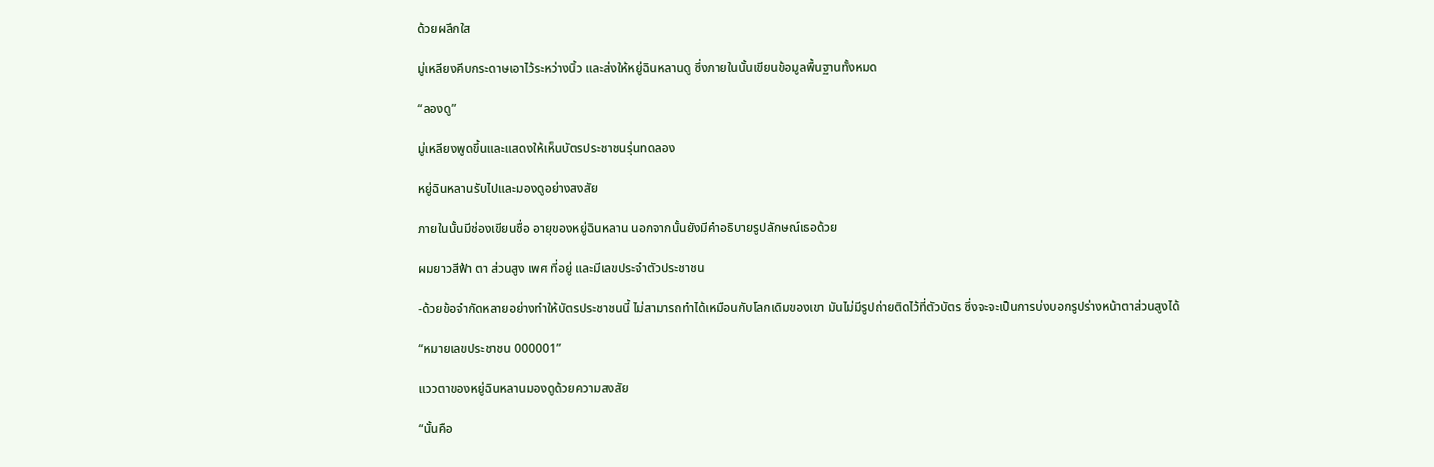ด้วยผลึกใส

มู่เหลียงคีบกระดาษเอาไว้ระหว่างนิ้ว และส่งให้หยู่ฉินหลานดู ซึ่งภายในนั้นเขียนข้อมูลพื้นฐานทั้งหมด

“ลองดู”

มู่เหลียงพูดขึ้นและแสดงให้เห็นบัตรประชาชนรุ่นทดลอง

หยู่ฉินหลานรับไปและมองดูอย่างสงสัย

ภายในนั้นมีช่องเขียนชื่อ อายุของหยู่ฉินหลาน นอกจากนั้นยังมีคำอธิบายรูปลักษณ์เธอด้วย

ผมยาวสีฟ้า ตา ส่วนสูง เพศ ที่อยู่ และมีเลขประจำตัวประชาชน

-ด้วยข้อจำกัดหลายอย่างทำให้บัตรประชาชนนี้ ไม่สามารถทำได้เหมือนกับโลกเดิมของเขา มันไม่มีรูปถ่ายติดไว้ที่ตัวบัตร ซึ่งจะจะเป็นการบ่งบอกรูปร่างหน้าตาส่วนสูงได้

“หมายเลขประชาชน 000001”

แววตาของหยู่ฉินหลานมองดูด้วยความสงสัย

“นั้นคือ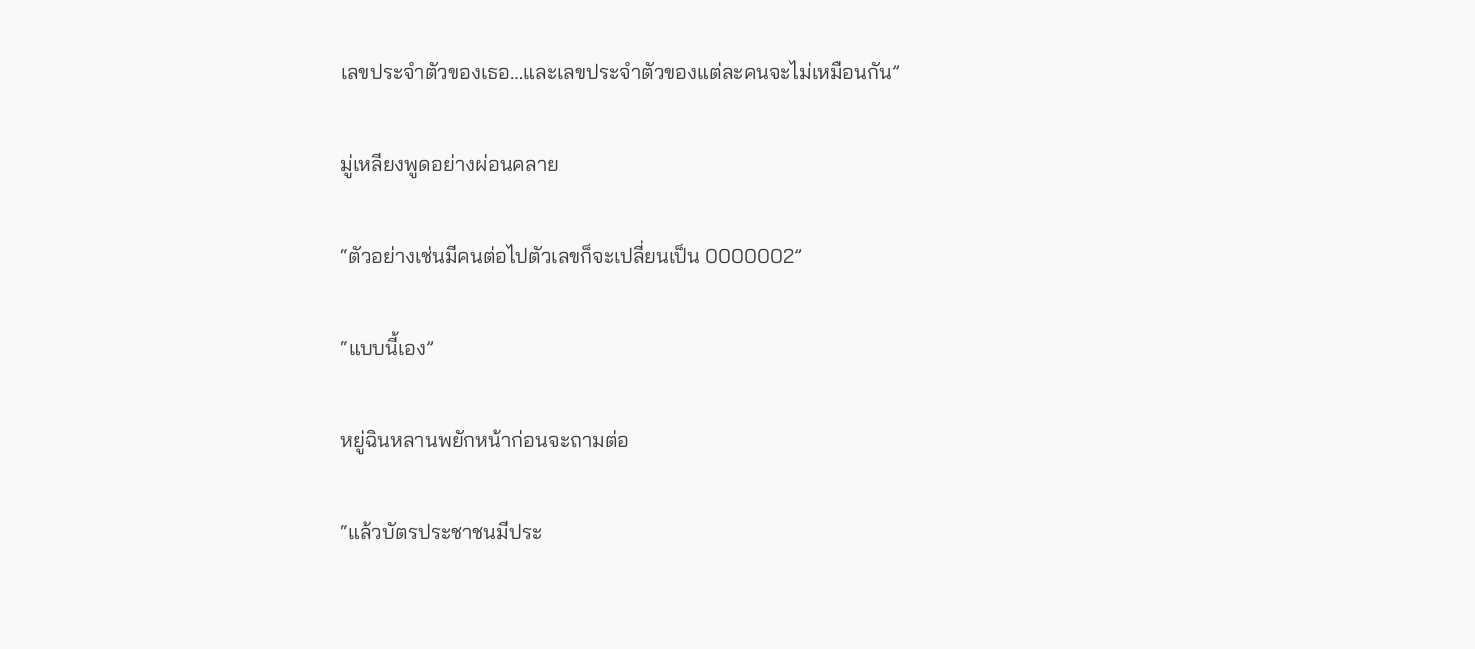เลขประจำตัวของเธอ…และเลขประจำตัวของแต่ละคนจะไม่เหมือนกัน”

มู่เหลียงพูดอย่างผ่อนคลาย

“ตัวอย่างเช่นมีคนต่อไปตัวเลขก็จะเปลี่ยนเป็น 0000002”

“แบบนี้เอง”

หยู่ฉินหลานพยักหน้าก่อนจะถามต่อ

“แล้วบัตรประชาชนมีประ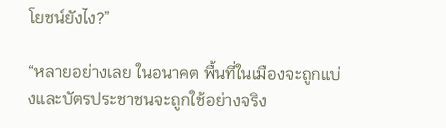โยชน์ยังไง?”

“หลายอย่างเลย ในอนาคต พื้นที่ในเมืองจะถูกแบ่งและบัตรประชาชนจะถูกใช้อย่างจริง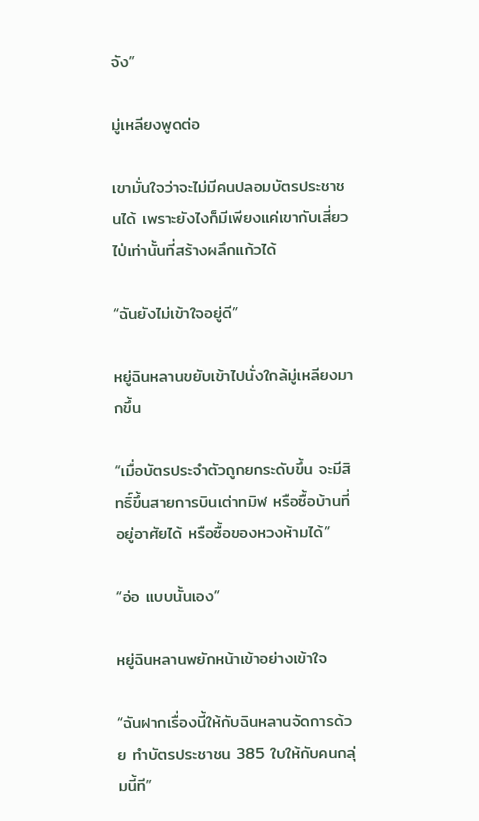จัง”

มู่เหลียงพูดต่อ

เขามั่นใจว่าจะไม่มีคนปลอมบัตรประชาชนได้ เพราะยังไงก็มีเพียงแค่เขากับเสี่ยวไป่เท่านั้นที่สร้างผลึกแก้วได้

“ฉันยังไม่เข้าใจอยู่ดี”

หยู่ฉินหลานขยับเข้าไปนั่งใกล้มู่เหลียงมากขึ้น

“เมื่อบัตรประจำตัวถูกยกระดับขึ้น จะมีสิทธิ์ขึ้นสายการบินเต่าทมิฬ หรือซื้อบ้านที่อยู่อาศัยได้ หรือซื้อของหวงห้ามได้”

“อ่อ แบบนั้นเอง”

หยู่ฉินหลานพยักหน้าเข้าอย่างเข้าใจ

“ฉันฝากเรื่องนี้ให้กับฉินหลานจัดการด้วย ทำบัตรประชาชน 385 ใบให้กับคนกลุ่มนี้ที”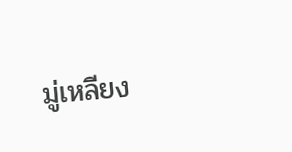มู่เหลียง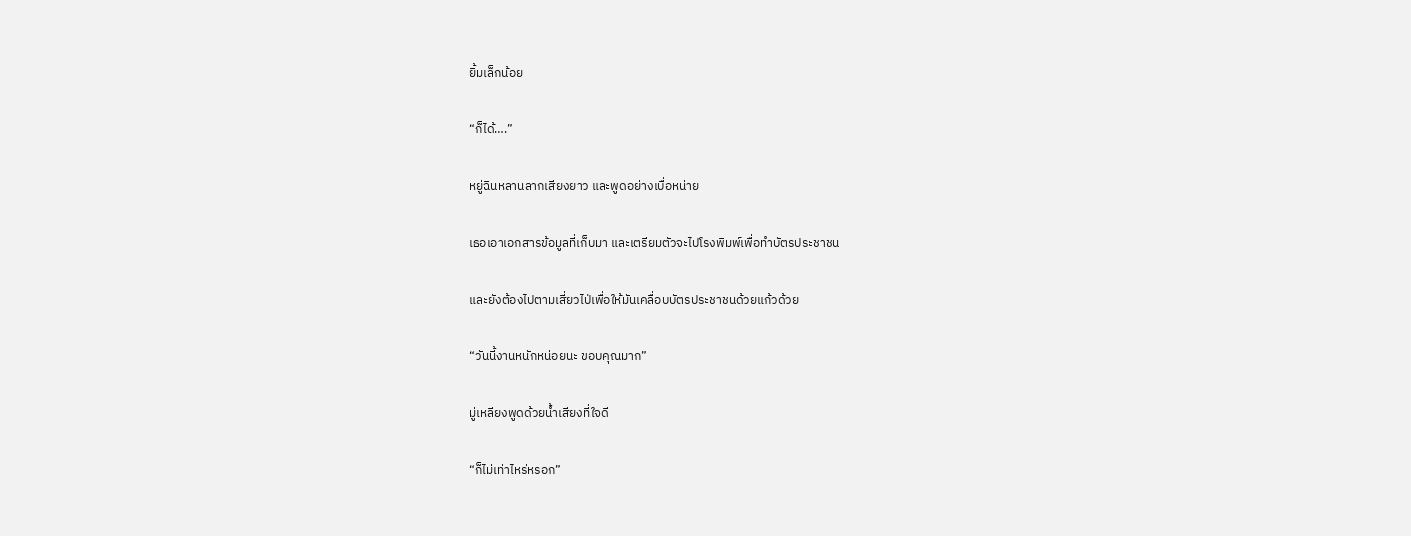ยิ้มเล็กน้อย

“ก็ได้….”

หยู่ฉินหลานลากเสียงยาว และพูดอย่างเบื่อหน่าย

เธอเอาเอกสารข้อมูลที่เก็บมา และเตรียมตัวจะไปโรงพิมพ์เพื่อทำบัตรประชาชน

และยังต้องไปตามเสี่ยวไป่เพื่อให้มันเคลื่อบบัตรประชาชนด้วยแก้วด้วย

“วันนี้งานหนักหน่อยนะ ขอบคุณมาก”

มู่เหลียงพูดด้วยน้ำเสียงที่ใจดี

“ก็ไม่เท่าไหร่หรอก”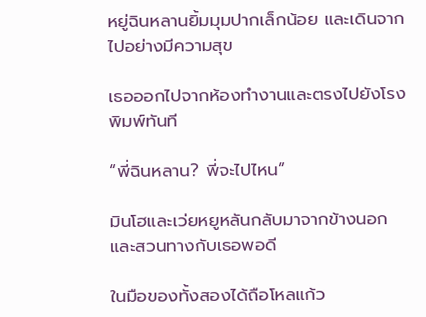หยู่ฉินหลานยิ้มมุมปากเล็กน้อย และเดินจากไปอย่างมีความสุข

เธอออกไปจากห้องทำงานและตรงไปยังโรงพิมพ์ทันที

“พี่ฉินหลาน? พี่จะไปไหน”

มินโฮและเว่ยหยูหลันกลับมาจากข้างนอก และสวนทางกับเธอพอดี

ในมือของทั้งสองได้ถือโหลแก้ว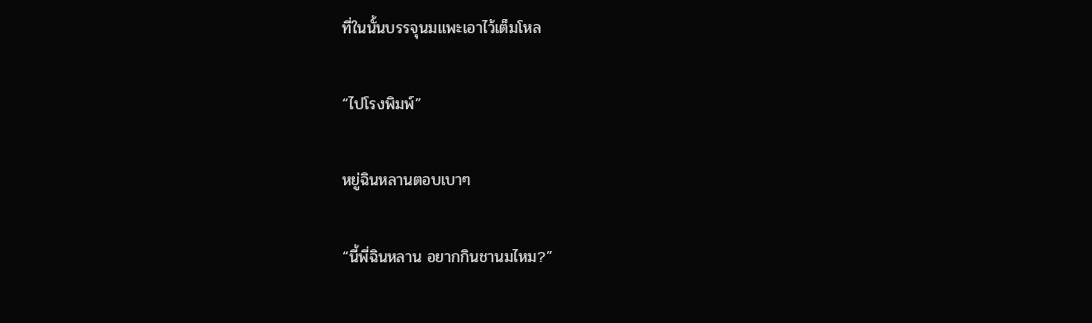ที่ในนั้นบรรจุนมแพะเอาไว้เต็มโหล

“ไปโรงพิมพ์”

หยู่ฉินหลานตอบเบาๆ

“นี้พี่ฉินหลาน อยากกินชานมไหม?”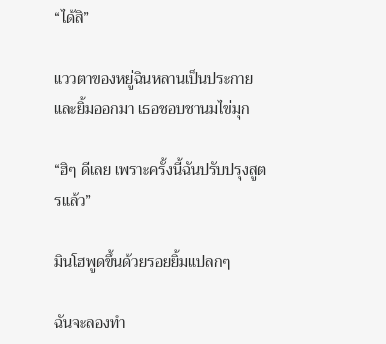“ได้สิ”

แววตาของหยู่ฉินหลานเป็นประกายและยิ้มออกมา เธอชอบชานมไข่มุก

“ฮิๆ ดีเลย เพราะครั้งนี้ฉันปรับปรุงสูตรแล้ว”

มินโฮพูดขึ้นด้วยรอยยิ้มแปลกๆ

ฉันจะลองทำ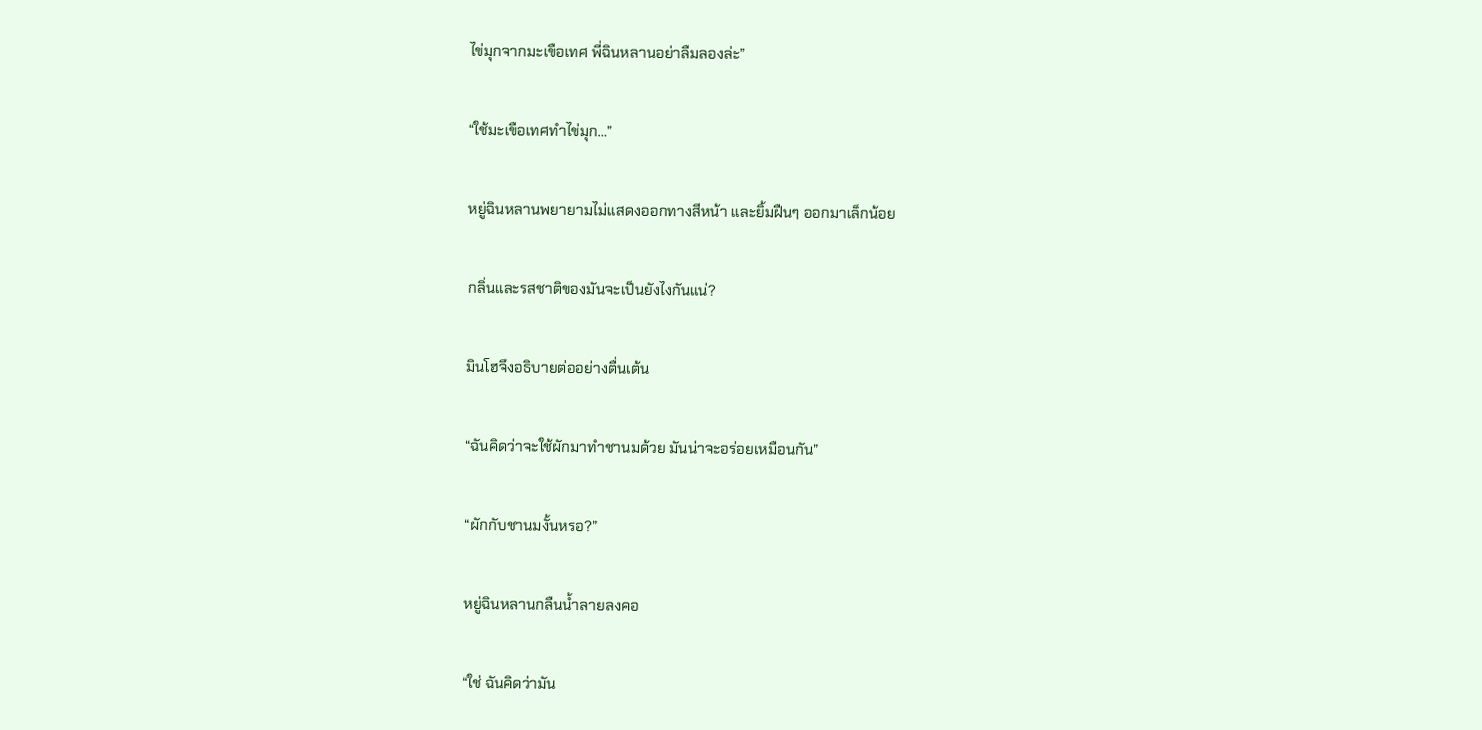ไข่มุกจากมะเขือเทศ พี่ฉินหลานอย่าลืมลองล่ะ”

“ใช้มะเขือเทศทำไข่มุก…”

หยู่ฉินหลานพยายามไม่แสดงออกทางสีหน้า และยิ้มฝืนๆ ออกมาเล็กน้อย

กลิ่นและรสชาติของมันจะเป็นยังไงกันแน่?

มินโฮจึงอธิบายต่ออย่างตื่นเต้น

“ฉันคิดว่าจะใช้ผักมาทำชานมด้วย มันน่าจะอร่อยเหมือนกัน”

“ผักกับชานมงั้นหรอ?”

หยู่ฉินหลานกลืนน้ำลายลงคอ

“ใช่ ฉันคิดว่ามัน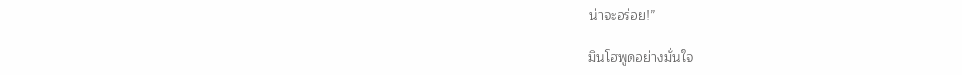น่าจะอร่อย!”

มินโฮพูดอย่างมั่นใจ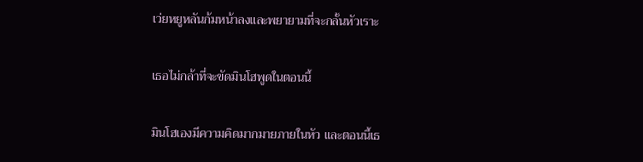เว่ยหยูหลันก้มหน้าลงและพยายามที่จะกลั้นหัวเราะ

เธอไม่กล้าที่จะขัดมินโฮพูดในตอนนี้

มินโฮเองมีความคิดมากมายภายในหัว และตอนนี้เธ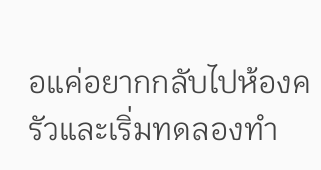อแค่อยากกลับไปห้องครัวและเริ่มทดลองทำ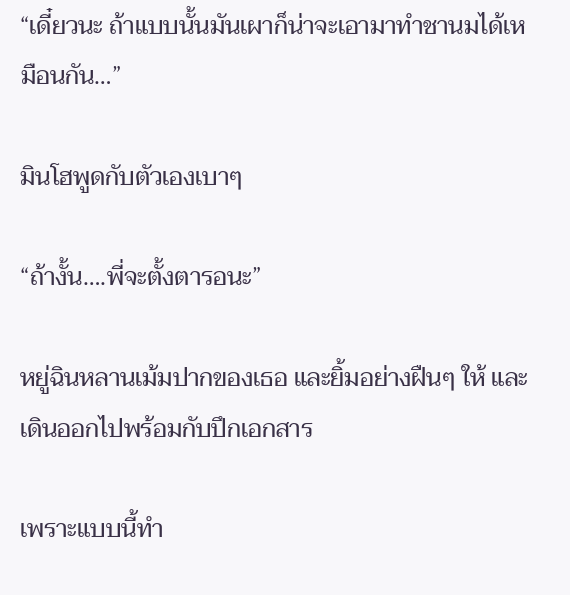“เดี๋ยวนะ ถ้าแบบนั้นมันเผาก็น่าจะเอามาทำชานมได้เหมือนกัน…”

มินโฮพูดกับตัวเองเบาๆ

“ถ้างั้น….พี่จะตั้งตารอนะ”

หยู่ฉินหลานเม้มปากของเธอ และยิ้มอย่างฝืนๆ ให้ และเดินออกไปพร้อมกับปึกเอกสาร

เพราะแบบนี้ทำ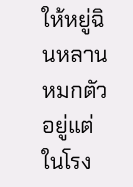ให้หยู่ฉินหลานหมกตัวอยู่แต่ในโรง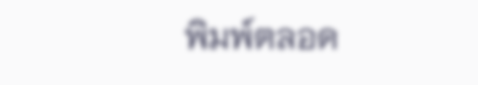พิมพ์ตลอด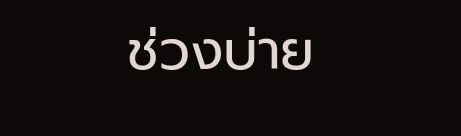ช่วงบ่าย